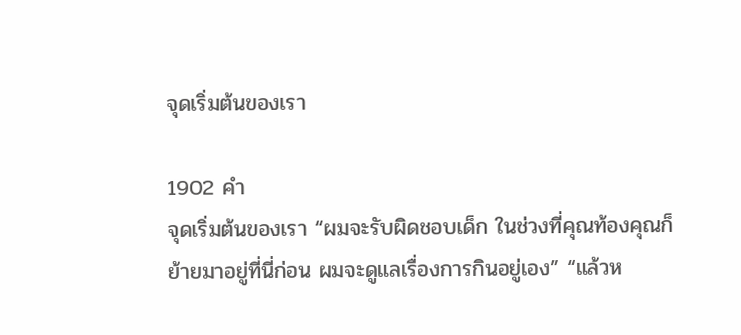จุดเริ่มต้นของเรา

1902 คำ
จุดเริ่มต้นของเรา “ผมจะรับผิดชอบเด็ก ในช่วงที่คุณท้องคุณก็ย้ายมาอยู่ที่นี่ก่อน ผมจะดูแลเรื่องการกินอยู่เอง” “แล้วห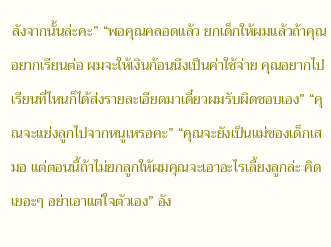ลังจากนั้นล่ะคะ” “พอคุณคลอดแล้ว ยกเด็กให้ผมแล้วถ้าคุณอยากเรียนต่อ ผมจะให้เงินก้อนนึงเป็นค่าใช้จ่าย คุณอยากไปเรียนที่ไหนก็ได้ส่งรายละเอียดมาเดี๋ยวผมรับผิดชอบเอง” “คุณจะแย่งลูกไปจากหนูเหรอคะ” “คุณจะยังเป็นแม่ของเด็กเสมอ แต่ตอนนี้ถ้าไม่ยกลูกให้ผมคุณจะเอาอะไรเลี้ยงลูกล่ะ คิดเยอะๆ อย่าเอาแต่ใจตัวเอง” อัง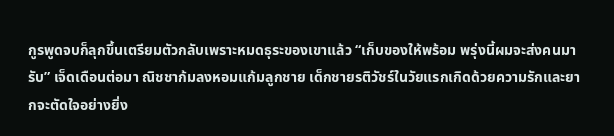กูรพูดจบก็ลุกขึ้นเตรียมตัวกลับเพราะหมดธุระของเขาแล้ว “เก็บของให้พร้อม พรุ่งนี้ผมจะส่งคนมารับ” เจ็ดเดือนต่อมา ณิชชาก้มลงหอมแก้มลูกชาย เด็กชายรติวัชร์ในวัยแรกเกิดด้วยความรักและยากจะตัดใจอย่างยิ่ง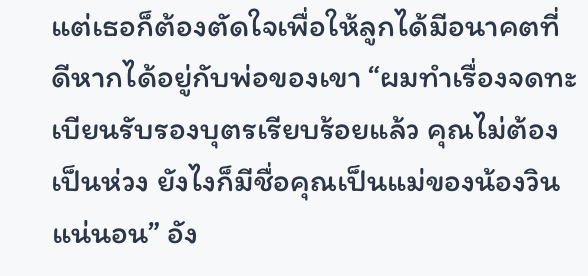แต่เธอก็ต้องตัดใจเพื่อให้ลูกได้มีอนาคตที่ดีหากได้อยู่กับพ่อของเขา “ผมทำเรื่องจดทะเบียนรับรองบุตรเรียบร้อยแล้ว คุณไม่ต้องเป็นห่วง ยังไงก็มีชื่อคุณเป็นแม่ของน้องวินแน่นอน” อัง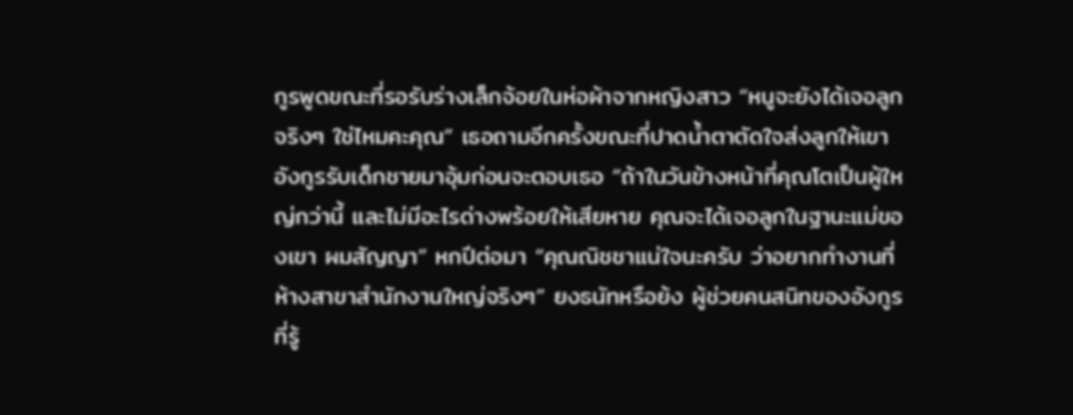กูรพูดขณะที่รอรับร่างเล็กจ้อยในห่อผ้าจากหญิงสาว “หนูจะยังได้เจอลูกจริงๆ ใช่ไหมคะคุณ” เธอถามอีกครั้งขณะที่ปาดน้ำตาตัดใจส่งลูกให้เขา อังกูรรับเด็กชายมาอุ้มก่อนจะตอบเธอ “ถ้าในวันข้างหน้าที่คุณโตเป็นผู้ใหญ่กว่านี้ และไม่มีอะไรด่างพร้อยให้เสียหาย คุณจะได้เจอลูกในฐานะแม่ของเขา ผมสัญญา” หกปีต่อมา “คุณณิชชาแน่ใจนะครับ ว่าอยากทำงานที่ห้างสาขาสำนักงานใหญ่จริงๆ” ยงธนัทหรือย้ง ผู้ช่วยคนสนิทของอังกูรที่รู้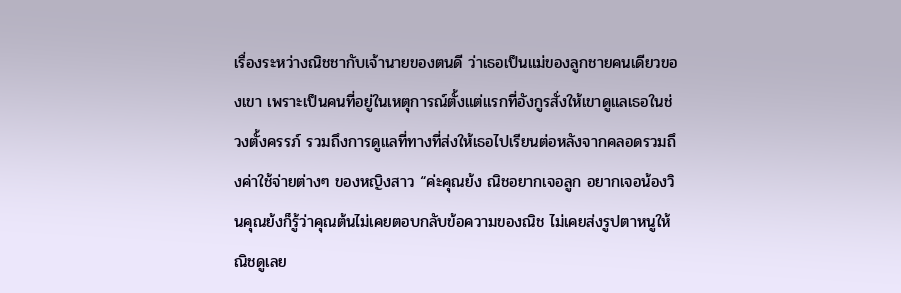เรื่องระหว่างณิชชากับเจ้านายของตนดี ว่าเธอเป็นแม่ของลูกชายคนเดียวของเขา เพราะเป็นคนที่อยู่ในเหตุการณ์ตั้งแต่แรกที่อังกูรสั่งให้เขาดูแลเธอในช่วงตั้งครรภ์ รวมถึงการดูแลที่ทางที่ส่งให้เธอไปเรียนต่อหลังจากคลอดรวมถึงค่าใช้จ่ายต่างๆ ของหญิงสาว “ค่ะคุณย้ง ณิชอยากเจอลูก อยากเจอน้องวินคุณย้งก็รู้ว่าคุณต้นไม่เคยตอบกลับข้อความของณิช ไม่เคยส่งรูปตาหนูให้ณิชดูเลย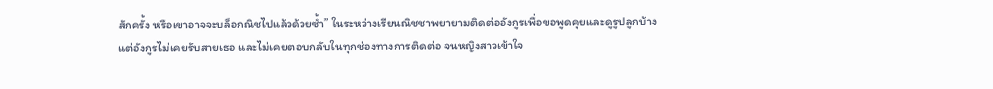สักครั้ง หรือเขาอาจจะบล็อกณิชไปแล้วด้วยซ้ำ” ในระหว่างเรียนณิชชาพยายามติดต่ออังกูรเพื่อขอพูดคุยและดูรูปลูกบ้าง แต่อังกูรไม่เคยรับสายเธอ และไม่เคยตอบกลับในทุกช่องทางการติดต่อ จนหญิงสาวเข้าใจ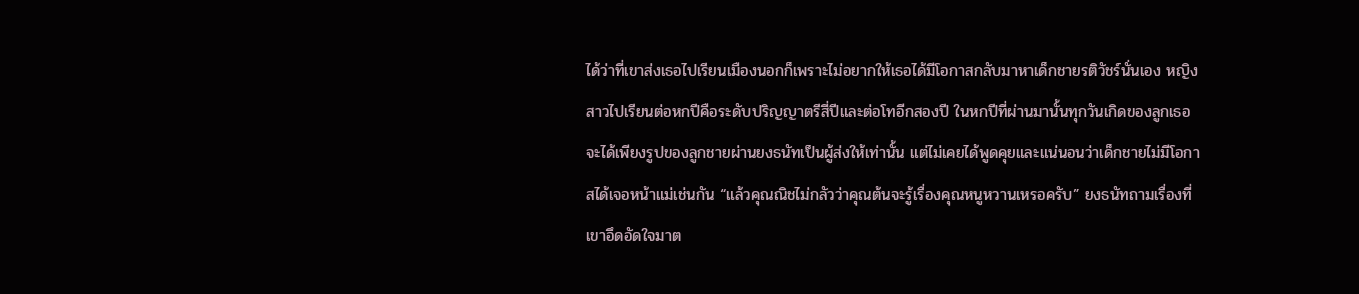ได้ว่าที่เขาส่งเธอไปเรียนเมืองนอกก็เพราะไม่อยากให้เธอได้มีโอกาสกลับมาหาเด็กชายรติวัชร์นั่นเอง หญิงสาวไปเรียนต่อหกปีคือระดับปริญญาตรีสี่ปีและต่อโทอีกสองปี ในหกปีที่ผ่านมานั้นทุกวันเกิดของลูกเธอจะได้เพียงรูปของลูกชายผ่านยงธนัทเป็นผู้ส่งให้เท่านั้น แต่ไม่เคยได้พูดคุยและแน่นอนว่าเด็กชายไม่มีโอกาสได้เจอหน้าแม่เช่นกัน “แล้วคุณณิชไม่กลัวว่าคุณต้นจะรู้เรื่องคุณหนูหวานเหรอครับ” ยงธนัทถามเรื่องที่เขาอึดอัดใจมาต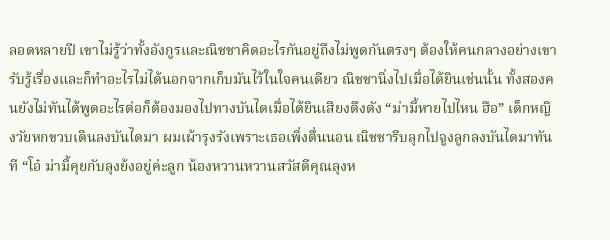ลอดหลายปี เขาไม่รู้ว่าทั้งอังกูรและณิชชาคิดอะไรกันอยู่ถึงไม่พูดกันตรงๆ ต้องให้คนกลางอย่างเขารับรู้เรื่องและก็ทำอะไรไม่ได้นอกจากเก็บมันไว้ในใจคนเดียว ณิชชานิ่งไปเมื่อได้ยินเช่นนั้น ทั้งสองคนยังไม่ทันได้พูดอะไรต่อก็ต้องมองไปทางบันไดเมื่อได้ยินเสียงตึงตัง “ม่ามี้หายไปไหน ฮือ” เด็กหญิงวัยหกขวบเดินลงบันไดมา ผมเผ้ารุงรังเพราะเธอเพิ่งตื่นนอน ณิชชารีบลุกไปจูงลูกลงบันไดมาทันที “โอ๋ ม่ามี้คุยกับลุงย้งอยู่ค่ะลูก น้อง‍หวาน‍หวานสวัสดีคุณลุงห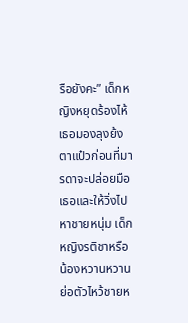รือยังคะ” เด็กหญิงหยุดร้องไห้ เธอมองลุงย้งตาแป๋วก่อนที่มารดาจะปล่อยมือเธอและให้วิ่งไปหาชายหนุ่ม เด็กหญิงรติชาหรือน้อง‍หวาน‍หวานย่อตัวไหว้ชายห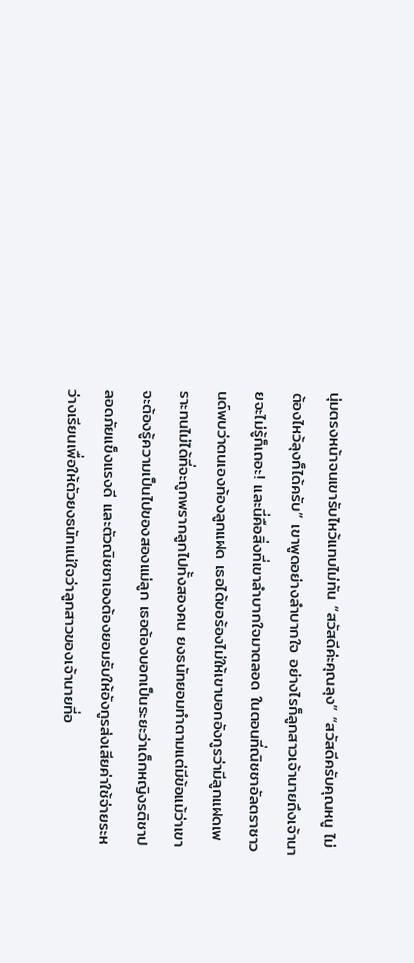นุ่มตรงหน้าจนเขารับไหว้แทบไม่ทัน “สวัสดีค่ะคุณลุง” “สวัสดีครับคุณหนู ไม่ต้องไหว้ลุงก็ได้ครับ” เขาพูดอย่างลำบากใจ อย่างไรก็ลูกสาวเจ้านายถึงเจ้านายจะไม่รู้ก็เถอะ! และนี่คือสิ่งที่เขาลำบากใจมาตลอด ในตอนที่ณิชชาอัลตรา‍ซา‍วนด์พบว่าตนเองท้องลูกแฝด เธอได้ขอร้องไม่ให้เขาบอกอังกูรว่ามีลูกแฝดเพราะทนไม่ได้ที่จะถูกพรากลูกไปทั้งสองคน ยงธนัทยอมทำตามแต่มีข้อแม้ว่าเขาจะต้องรู้ความเป็นไปของสองแม่ลูก เธอต้องบอกเป็นระยะว่าเด็กหญิงรติชาปลอดภัยแข็งแรงดี และตัวณิชชาเองต้องยอมรับให้อังกูรส่งเสียค่าใช้จ่ายระหว่างเรียนเพื่อให้ตัวยงธนัทแน่ใจว่าลูกสาวของเจ้านายที่อ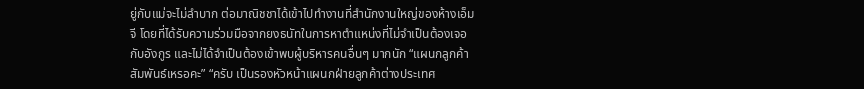ยู่กับแม่จะไม่ลำบาก ต่อมาณิชชาได้เข้าไปทำงานที่สำนักงานใหญ่ของห้างเอ็มจี โดยที่ได้รับความร่วมมือจากยงธนัทในการหาตำแหน่งที่ไม่จำเป็นต้องเจอกับอังกูร และไม่ได้จำเป็นต้องเข้าพบผู้บริหารคนอื่นๆ มากนัก “แผนกลูกค้าสัมพันธ์เหรอคะ” “ครับ เป็นรองหัวหน้าแผนกฝ่ายลูกค้าต่างประเทศ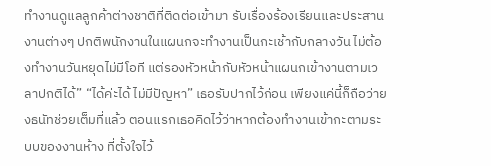ทำงานดูแลลูกค้าต่างชาติที่ติดต่อเข้ามา รับเรื่องร้องเรียนและประสานงานต่างๆ ปกติพนักงานในแผนกจะทำงานเป็นกะเช้ากับกลางวัน ไม่ต้องทำงานวันหยุดไม่มีโอที แต่รองหัวหน้ากับหัวหน้าแผนกเข้างานตามเวลาปกติได้” “ได้ค่ะได้ ไม่มีปัญหา” เธอรับปากไว้ก่อน เพียงแค่นี้ก็ถือว่ายงธนัทช่วยเต็มที่แล้ว ตอนแรกเธอคิดไว้ว่าหากต้องทำงานเข้ากะตามระบบของงานห้าง ที่ตั้งใจไว้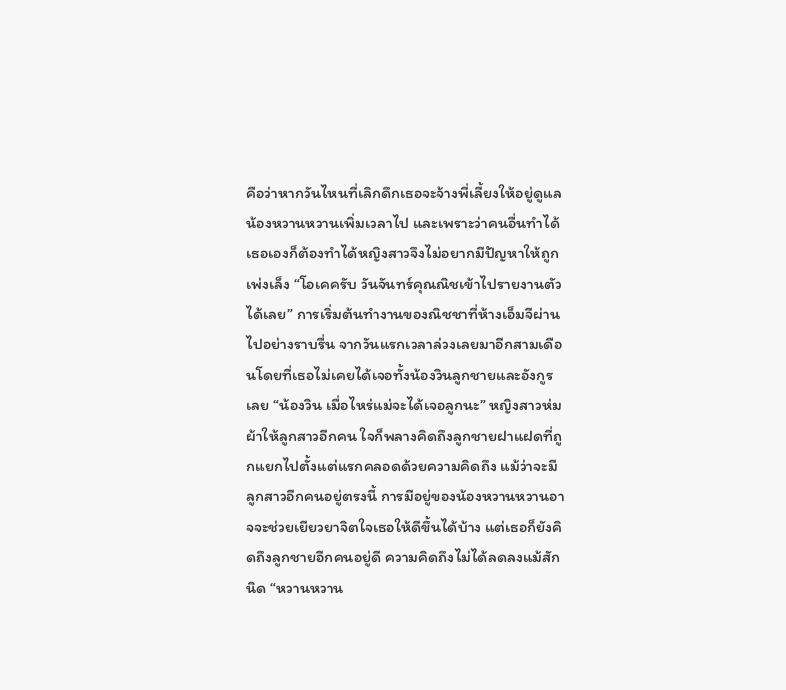คือว่าหากวันไหนที่เลิกดึกเธอจะจ้างพี่เลี้ยงให้อยู่ดูแลน้อง‍หวาน‍หวานเพิ่มเวลาไป และเพราะว่าคนอื่นทำได้เธอเองก็ต้องทำได้หญิงสาวจึงไม่อยากมีปัญหาให้ถูกเพ่งเล็ง “โอเคครับ วันจันทร์คุณณิชเข้าไปรายงานตัวได้เลย” การเริ่มต้นทำงานของณิชชาที่ห้างเอ็มจีผ่านไปอย่างราบรื่น จากวันแรกเวลาล่วงเลยมาอีกสามเดือนโดยที่เธอไม่เคยได้เจอทั้งน้องวิ‍นลูกชายและอังกูรเลย “น้องวิน เมื่อไหร่แม่จะได้เจอลูกนะ” หญิงสาวห่มผ้าให้ลูกสาวอีกคน ใจก็พลางคิดถึงลูกชายฝาแฝดที่ถูกแยกไปตั้งแต่แรกคลอดด้วยความคิดถึง แม้ว่าจะมีลูกสาวอีกคนอยู่ตรงนี้ การมีอยู่ของน้อง‍หวาน‍หวานอาจจะช่วยเยียวยาจิตใจเธอให้ดีขึ้นได้บ้าง แต่เธอก็ยังคิดถึงลูกชายอีกคนอยู่ดี ความคิดถึงไม่ได้ลดลงแม้สักนิด “หวานหวาน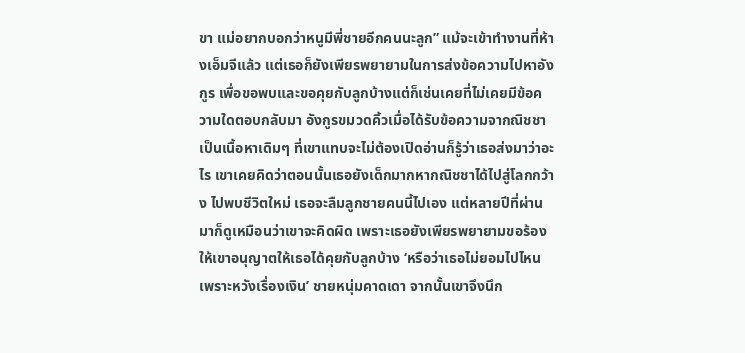ขา แม่อยากบอกว่าหนูมีพี่ชายอีกคนนะลูก” แม้จะเข้าทำงานที่ห้างเอ็มจีแล้ว แต่เธอก็ยังเพียรพยายามในการส่งข้อความไปหาอังกูร เพื่อขอพบและขอคุยกับลูกบ้างแต่ก็เช่นเคยที่ไม่เคยมีข้อความใดตอบกลับมา อังกูรขมวดคิ้วเมื่อได้รับข้อความจากณิชชาเป็นเนื้อหาเดิมๆ ที่เขาแทบจะไม่ต้องเปิดอ่านก็รู้ว่าเธอส่งมาว่าอะไร เขาเคยคิดว่าตอนนั้นเธอยังเด็กมากหากณิชชาได้ไปสู่โลกกว้าง ไปพบชีวิตใหม่ เธอจะลืมลูกชายคนนี้ไปเอง แต่หลายปีที่ผ่านมาก็ดูเหมือนว่าเขาจะคิดผิด เพราะเธอยังเพียรพยายามขอร้องให้เขาอนุญาตให้เธอได้คุยกับลูกบ้าง ‘หรือว่าเธอไม่ยอมไปไหน เพราะหวังเรื่องเงิน’ ชายหนุ่มคาดเดา จากนั้นเขาจึงนึก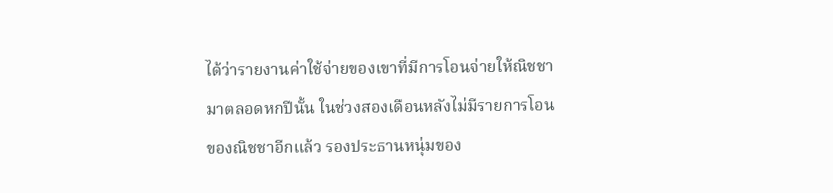ได้ว่ารายงานค่าใช้จ่ายของเขาที่มีการโอนจ่ายให้ณิชชามาตลอดหกปีนั้น ในช่วงสองเดือนหลังไม่มีรายการโอนของณิชชาอีกแล้ว รองประธานหนุ่มของ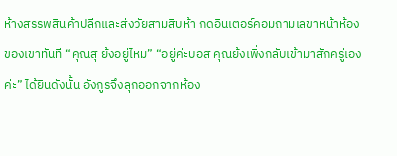ห้างสรรพสินค้าปลีกและส่งวัยสามสิบห้า กดอินเตอร์คอมถามเลขาหน้าห้องของเขาทันที “คุณสุ ย้งอยู่ไหม” “อยู่ค่ะบอส คุณย้งเพิ่งกลับเข้ามาสักครู่เองค่ะ” ได้ยินดังนั้น อังกูรจึงลุกออกจากห้อง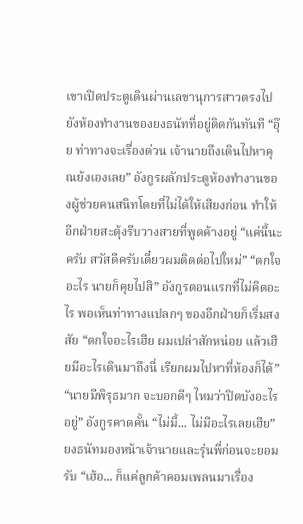เขาเปิดประตูเดินผ่านเลขานุการสาวตรงไปยังห้องทำงานของยงธนัทที่อยู่ติดกันทันที “อุ๊ย ท่าทางจะเรื่องด่วน เจ้านายถึงเดินไปหาคุณย้งเองเลย” อังกูรผลักประตูห้องทำงานของผู้ช่วยคนสนิทโดยที่ไม่ได้ให้เสียงก่อน ทำให้อีกฝ่ายสะดุ้งรีบวางสายที่พูดค้างอยู่ “แค่นี้นะครับ สวัสดีครับเดี๋ยวผมติดต่อไปใหม่” “ตกใจอะไร นายก็คุยไปสิ” อังกูรตอนแรกที่ไม่คิดอะไร พอเห็นท่าทางแปลกๆ ของอีกฝ่ายก็เริ่มสงสัย “ตกใจอะไรเฮีย ผมเปล่าสักหน่อย แล้วเฮียมีอะไรเดินมาถึงนี่ เรียกผมไปหาที่ห้องก็ได้” “นายมีพิรุธมาก จะบอกดีๆ ไหมว่าปิดบังอะไรอยู่” อังกูรคาดคั้น “ไม่มี้... ไม่มีอะไรเลยเฮีย” ยงธนัทมองหน้าเจ้านายและรุ่นพี่ก่อนจะยอมรับ “เฮ้อ... ก็แค่ลูกค้าคอมเพลนมาเรื่อง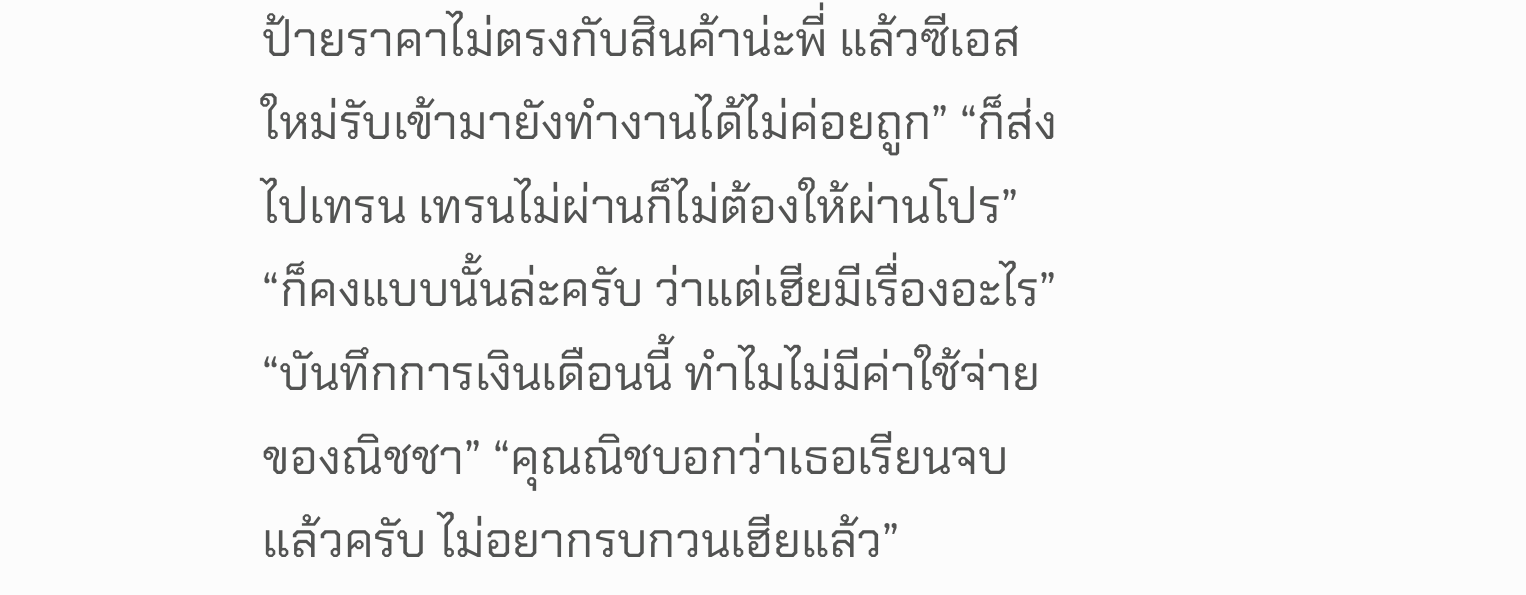ป้ายราคาไม่ตรงกับสินค้าน่ะพี่ แล้วซีเอสใหม่รับเข้ามายังทำงานได้ไม่ค่อยถูก” “ก็ส่งไปเทรน เทรนไม่ผ่านก็ไม่ต้องให้ผ่านโปร” “ก็คงแบบนั้นล่ะครับ ว่าแต่เฮียมีเรื่องอะไร” “บันทึกการเงินเดือนนี้ ทำไมไม่มีค่าใช้จ่ายของณิชชา” “คุณณิชบอกว่าเธอเรียนจบแล้วครับ ไม่อยากรบกวนเฮียแล้ว”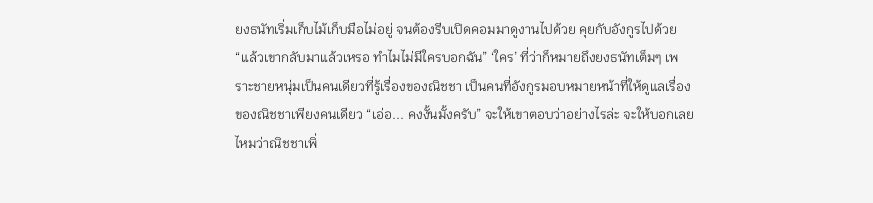ยงธนัทเริ่มเก็บไม้เก็บมือไม่อยู่ จนต้องรีบเปิดคอมมาดูงานไปด้วย คุยกับอังกูรไปด้วย “แล้วเขากลับมาแล้วเหรอ ทำไมไม่มีใครบอกฉัน” ‘ใคร’ ที่ว่าก็หมายถึงยงธนัทเต็มๆ เพราะชายหนุ่มเป็นคนเดียวที่รู้เรื่องของณิชชา เป็นคนที่อังกูรมอบหมายหน้าที่ให้ดูแลเรื่องของณิชชาเพียงคนเดียว “เอ่อ... คงงั้นมั้งครับ” จะให้เขาตอบว่าอย่างไรล่ะ จะให้บอกเลยไหมว่าณิชชาเพิ่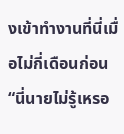งเข้าทำงานที่นี่เมื่อไม่กี่เดือนก่อน “นี่นายไม่รู้เหรอ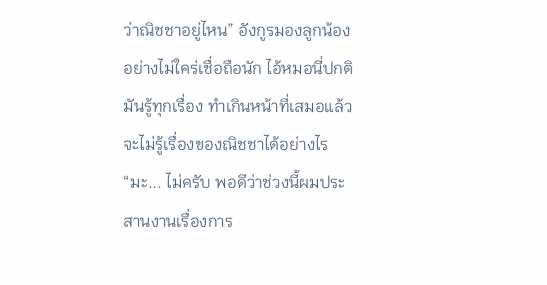ว่าณิชชาอยู่ไหน” อังกูรมองลูกน้องอย่างไม่ใคร่เชื่อถือนัก ไอ้หมอนี่ปกติมันรู้ทุกเรื่อง ทำเกินหน้าที่เสมอแล้วจะไม่รู้เรื่องของณิชชาได้อย่างไร “มะ... ไม่ครับ พอดีว่าช่วงนี้ผมประสานงานเรื่องการ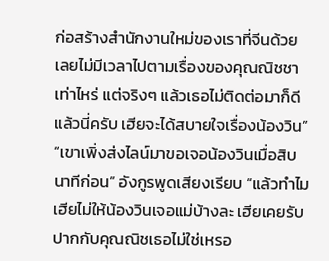ก่อสร้างสำนักงานใหม่ของเราที่จีนด้วย เลยไม่มีเวลาไปตามเรื่องของคุณณิชชาเท่าไหร่ แต่จริงๆ แล้วเธอไม่ติดต่อมาก็ดีแล้วนี่ครับ เฮียจะได้สบายใจเรื่องน้องวิน” “เขาเพิ่งส่งไลน์มาขอเจอน้องวินเมื่อสิบนาทีก่อน” อังกูรพูดเสียงเรียบ “แล้วทำไมเฮียไม่ให้น้องวินเจอแม่บ้างละ เฮียเคยรับปากกับคุณณิชเธอไม่ใช่เหรอ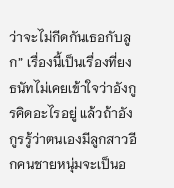ว่าจะไม่กีดกันเธอกับลูก” เรื่องนี้เป็นเรื่องที่ยงธนัทไม่เคยเข้าใจว่าอังกูรคิดอะไรอยู่ แล้วถ้าอังกูรรู้ว่าตนเองมีลูกสาวอีกคนชายหนุ่มจะเป็นอ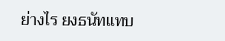ย่างไร ยงธนัทแทบ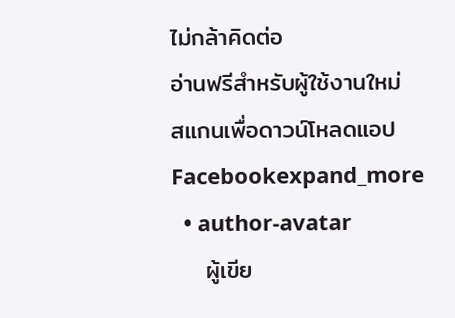ไม่กล้าคิดต่อ
อ่านฟรีสำหรับผู้ใช้งานใหม่
สแกนเพื่อดาวน์โหลดแอป
Facebookexpand_more
  • author-avatar
    ผู้เขีย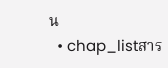น
  • chap_listสาร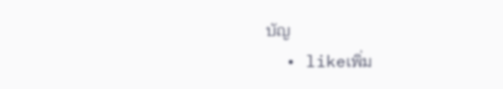บัญ
  • likeเพิ่ม